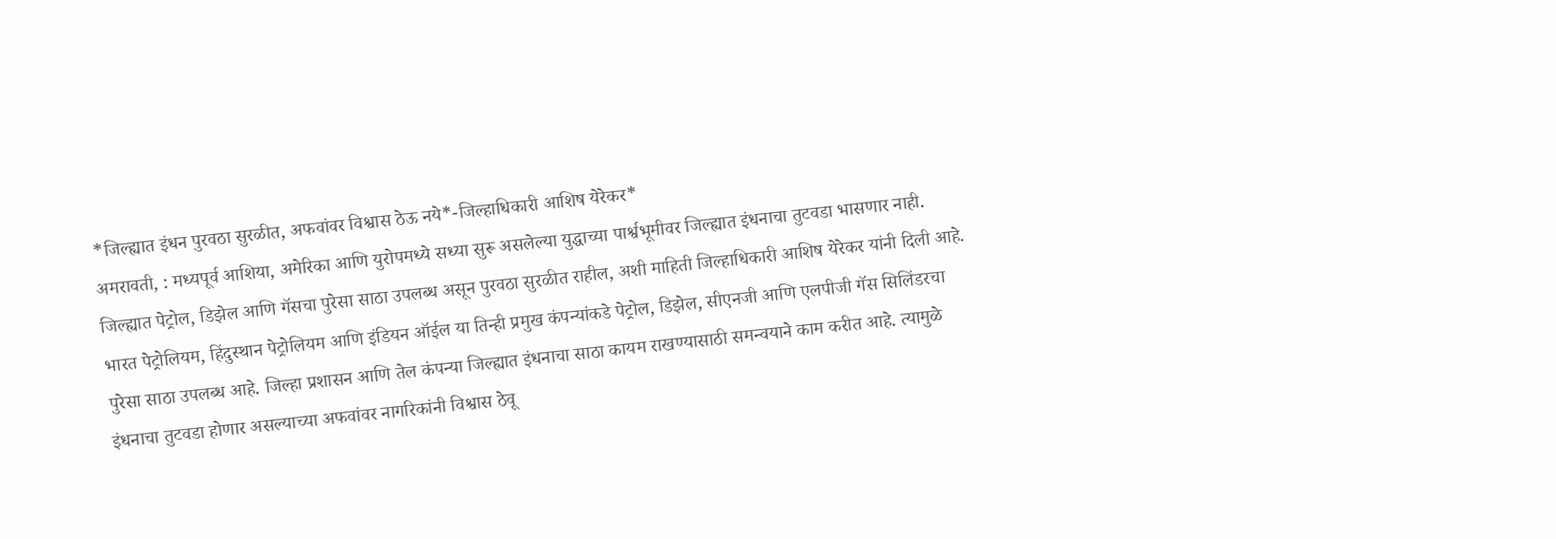*जिल्ह्यात इंधन पुरवठा सुरळीत, अफवांवर विश्वास ठेऊ नये*-जिल्हाधिकारी आशिष येरेकर*
अमरावती, : मध्यपूर्व आशिया, अमेरिका आणि युरोपमध्ये सध्या सुरू असलेल्या युद्धाच्या पार्श्वभूमीवर जिल्ह्यात इंधनाचा तुटवडा भासणार नाही. जिल्ह्यात पेट्रोल, डिझेल आणि गॅसचा पुरेसा साठा उपलब्ध असून पुरवठा सुरळीत राहील, अशी माहिती जिल्हाधिकारी आशिष येरेकर यांनी दिली आहे.
भारत पेट्रोलियम, हिंदुस्थान पेट्रोलियम आणि इंडियन ऑईल या तिन्ही प्रमुख कंपन्यांकडे पेट्रोल, डिझेल, सीएनजी आणि एलपीजी गॅस सिलिंडरचा पुरेसा साठा उपलब्ध आहे. जिल्हा प्रशासन आणि तेल कंपन्या जिल्ह्यात इंधनाचा साठा कायम राखण्यासाठी समन्वयाने काम करीत आहे. त्यामुळे इंधनाचा तुटवडा होणार असल्याच्या अफवांवर नागरिकांनी विश्वास ठेवू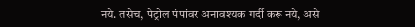नये. तसेच, पेट्रोल पंपांवर अनावश्यक गर्दी करू नये, असे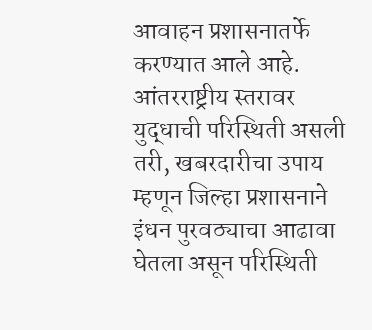आवाहन प्रशासनातर्फे करण्यात आले आहे. आंतरराष्ट्रीय स्तरावर युद्धाची परिस्थिती असली तरी, खबरदारीचा उपाय म्हणून जिल्हा प्रशासनाने इंधन पुरवठ्याचा आढावा घेतला असून परिस्थिती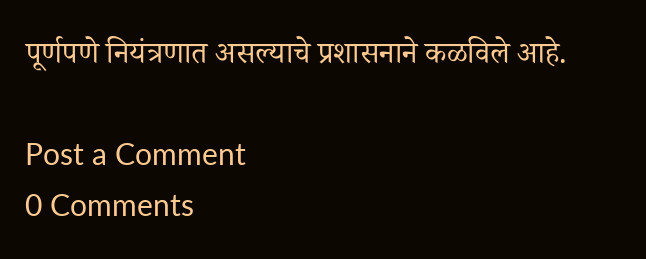पूर्णपणे नियंत्रणात असल्याचे प्रशासनाने कळविले आहे.

Post a Comment
0 Comments